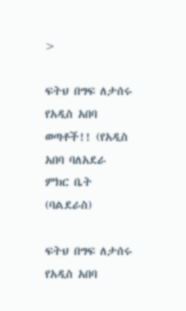>

ፍትህ በግፍ ለታሰሩ የአዲስ አበባ ወጣቶች!! (የአዲስ አበባ ባለአደራ ምክር ቤት (ባልደራስ)

ፍትህ በግፍ ለታሰሩ የአዲስ አበባ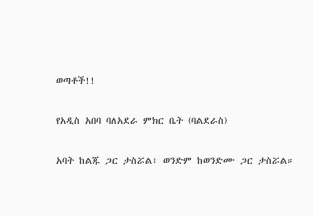ወጣቶች!!

የአዲስ አበባ ባለአደራ ምክር ቤት (ባልደራስ)

አባት ከልጁ ጋር ታስሯል፣ ወንድም ከወንድሙ ጋር ታስሯል።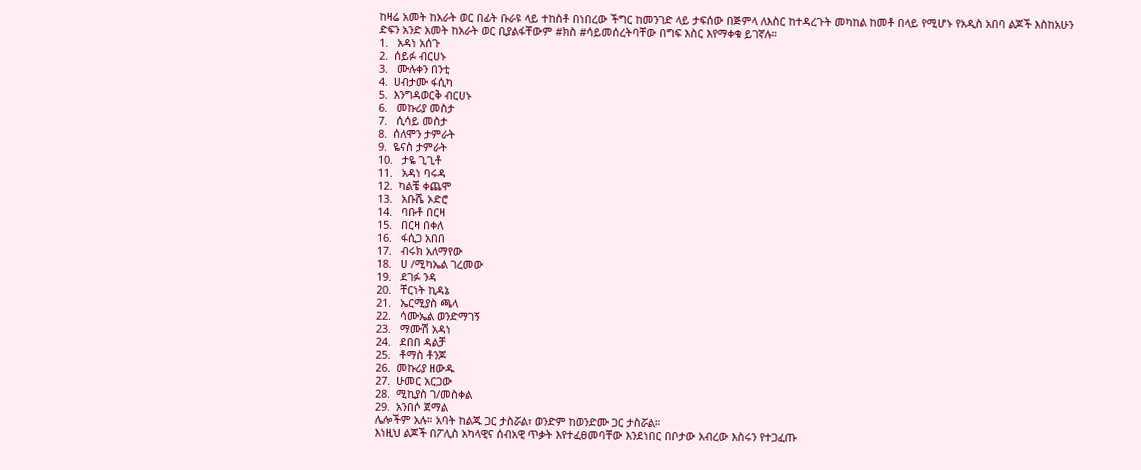ከዛሬ አመት ከአራት ወር በፊት ቡራዩ ላይ ተከስቶ በነበረው ችግር ከመንገድ ላይ ታፍሰው በጅምላ ለእስር ከተዳረጉት መካከል ከመቶ በላይ የሚሆኑ የአዲስ አበባ ልጆች እስከአሁን ድፍን አንድ አመት ከአራት ወር ቢያልፋቸውም #ክስ #ሳይመሰረትባቸው በግፍ እስር እየማቀቁ ይገኛሉ።
1.   አዳነ አሰጉ
2.  ሰይፉ ብርሀኑ
3.   ሙሉቀን በንቲ
4.  ሀብታሙ ፋሲካ
5.  እንግዳወርቅ ብርሀኑ
6.   መኩሪያ መስታ
7.   ሲሳይ መስታ
8.  ሰለሞን ታምራት
9.  ዬናስ ታምራት
10.   ታዬ ጊጊቶ
11.   አዳነ ባሩዳ
12.  ካልቼ ቀጨሞ
13.   አቡሼ ኦድሮ
14.   ባቡቶ በርዛ
15.   በርዛ በቀለ
16.   ፋሲጋ አበበ
17.   ብሩክ አለማየው
18.   ሀ /ሚካኤል ገረመው
19.   ደገፉ ንዳ
20.   ቸርነት ኪዳኔ
21.   ኤርሚያስ ጫላ
22.   ሳሙኤል ወንድማገኝ
23.   ማሙሽ አዳነ
24.   ደበበ ዳልቻ
25.   ቶማስ ቶንጆ
26.  መኩሪያ ዘውዱ
27.  ሁመር አርጋው
28.  ሚኪያስ ገ/መስቀል
29.  አንበሶ ጀማል
ሌሎችም አሉ። አባት ከልጁ ጋር ታስሯል፣ ወንድም ከወንድሙ ጋር ታስሯል።
እነዚህ ልጆች በፖሊስ አካላዊና ሰብአዊ ጥቃት እየተፈፀመባቸው እንደነበር በቦታው አብረው እስሩን የተጋፈጡ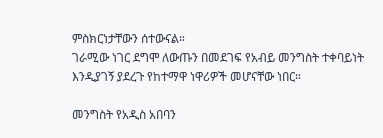ምስክርነታቸውን ሰተውናል።
ገራሚው ነገር ደግሞ ለውጡን በመደገፍ የአብይ መንግስት ተቀባይነት እንዲያገኝ ያደረጉ የከተማዋ ነዋሪዎች መሆናቸው ነበር።

መንግስት የአዲስ አበባን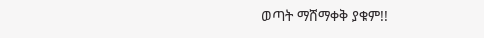ወጣት ማሸማቀቅ ያቁም!!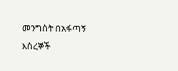መንግስት በአፋጣኝ እስረኞች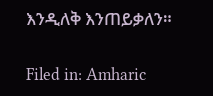እንዲለቅ እንጠይቃለን።

Filed in: Amharic